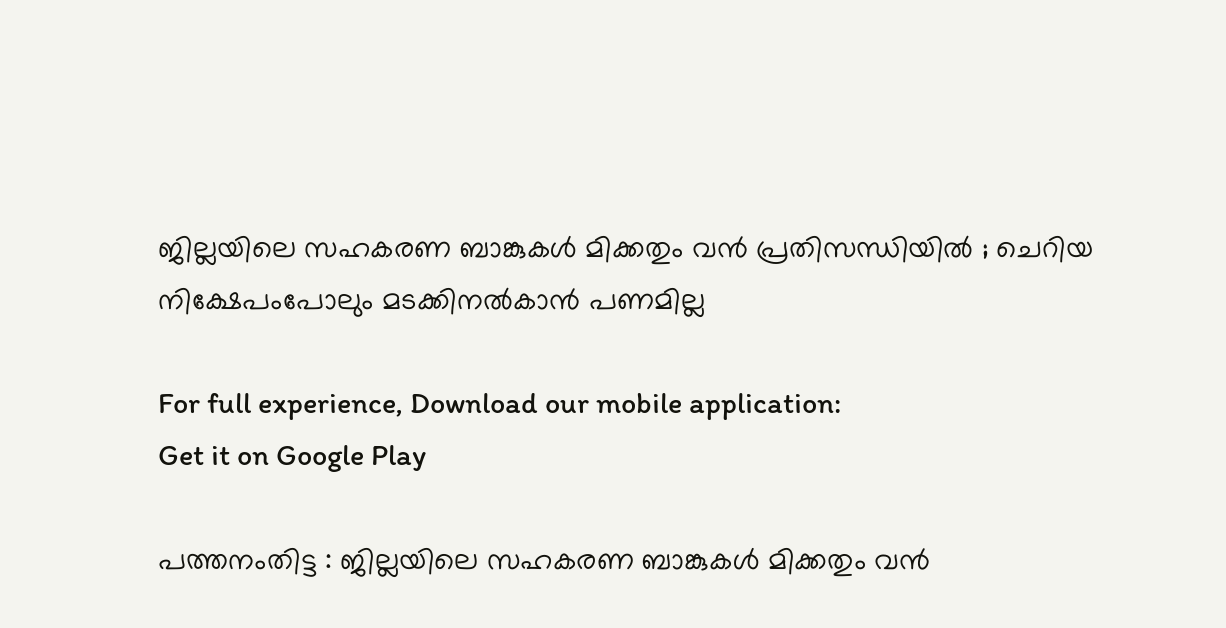ജില്ലയിലെ സഹകരണ ബാങ്കുകള്‍ മിക്കതും വന്‍ പ്രതിസന്ധിയില്‍ ; ചെറിയ നിക്ഷേപംപോലും മടക്കിനല്‍കാന്‍ പണമില്ല

For full experience, Download our mobile application:
Get it on Google Play

പത്തനംതിട്ട : ജില്ലയിലെ സഹകരണ ബാങ്കുകള്‍ മിക്കതും വന്‍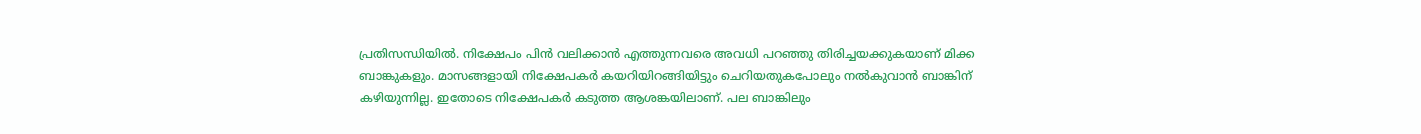പ്രതിസന്ധിയില്‍. നിക്ഷേപം പിന്‍ വലിക്കാന്‍ എത്തുന്നവരെ അവധി പറഞ്ഞു തിരിച്ചയക്കുകയാണ് മിക്ക ബാങ്കുകളും. മാസങ്ങളായി നിക്ഷേപകര്‍ കയറിയിറങ്ങിയിട്ടും ചെറിയതുകപോലും നല്‍കുവാന്‍ ബാങ്കിന് കഴിയുന്നില്ല. ഇതോടെ നിക്ഷേപകര്‍ കടുത്ത ആശങ്കയിലാണ്. പല ബാങ്കിലും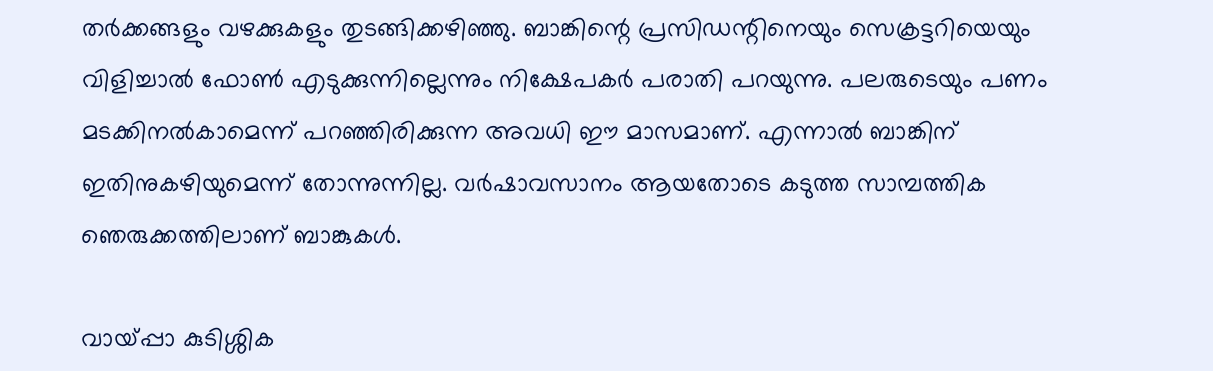തര്‍ക്കങ്ങളും വഴക്കുകളും തുടങ്ങിക്കഴിഞ്ഞു. ബാങ്കിന്റെ പ്രസിഡന്റിനെയും സെക്രട്ടറിയെയും വിളിച്ചാല്‍ ഫോണ്‍ എടുക്കുന്നില്ലെന്നും നിക്ഷേപകര്‍ പരാതി പറയുന്നു. പലരുടെയും പണം മടക്കിനല്‍കാമെന്ന് പറഞ്ഞിരിക്കുന്ന അവധി ഈ മാസമാണ്. എന്നാല്‍ ബാങ്കിന് ഇതിനുകഴിയുമെന്ന് തോന്നുന്നില്ല. വര്‍ഷാവസാനം ആയതോടെ കടുത്ത സാമ്പത്തിക ഞെരുക്കത്തിലാണ് ബാങ്കുകള്‍.

വായ്പ്പാ കുടിശ്ശിക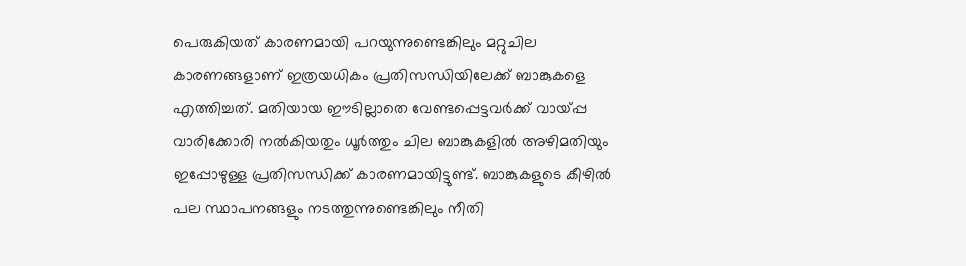പെരുകിയത് കാരണമായി പറയുന്നുണ്ടെങ്കിലും മറ്റുചില കാരണങ്ങളാണ് ഇത്രയധികം പ്രതിസന്ധിയിലേക്ക് ബാങ്കുകളെ എത്തിച്ചത്. മതിയായ ഈടില്ലാതെ വേണ്ടപ്പെട്ടവര്‍ക്ക് വായ്പ്പ വാരിക്കോരി നല്‍കിയതും ധൂര്‍ത്തും ചില ബാങ്കുകളില്‍ അഴിമതിയും ഇപ്പോഴുള്ള പ്രതിസന്ധിക്ക് കാരണമായിട്ടുണ്ട്. ബാങ്കുകളുടെ കീഴില്‍ പല സ്ഥാപനങ്ങളും നടത്തുന്നുണ്ടെങ്കിലും നീതി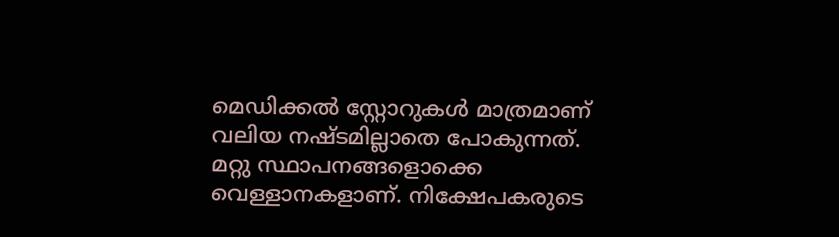മെഡിക്കല്‍ സ്റ്റോറുകള്‍ മാത്രമാണ് വലിയ നഷ്ടമില്ലാതെ പോകുന്നത്. മറ്റു സ്ഥാപനങ്ങളൊക്കെ  വെള്ളാനകളാണ്. നിക്ഷേപകരുടെ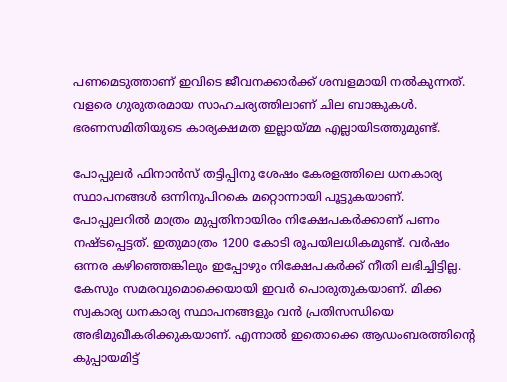പണമെടുത്താണ് ഇവിടെ ജീവനക്കാര്‍ക്ക് ശമ്പളമായി നല്‍കുന്നത്. വളരെ ഗുരുതരമായ സാഹചര്യത്തിലാണ് ചില ബാങ്കുകള്‍. ഭരണസമിതിയുടെ കാര്യക്ഷമത ഇല്ലായ്മ്മ എല്ലായിടത്തുമുണ്ട്.

പോപ്പുലര്‍ ഫിനാന്‍സ് തട്ടിപ്പിനു ശേഷം കേരളത്തിലെ ധനകാര്യ സ്ഥാപനങ്ങള്‍ ഒന്നിനുപിറകെ മറ്റൊന്നായി പൂട്ടുകയാണ്. പോപ്പുലറില്‍ മാത്രം മുപ്പതിനായിരം നിക്ഷേപകര്‍ക്കാണ് പണം നഷ്ടപ്പെട്ടത്. ഇതുമാത്രം 1200 കോടി രൂപയിലധികമുണ്ട്. വര്‍ഷം ഒന്നര കഴിഞ്ഞെങ്കിലും ഇപ്പോഴും നിക്ഷേപകര്‍ക്ക് നീതി ലഭിച്ചിട്ടില്ല. കേസും സമരവുമൊക്കെയായി ഇവര്‍ പൊരുതുകയാണ്. മിക്ക സ്വകാര്യ ധനകാര്യ സ്ഥാപനങ്ങളും വന്‍ പ്രതിസന്ധിയെ അഭിമുഖീകരിക്കുകയാണ്. എന്നാല്‍ ഇതൊക്കെ ആഡംബരത്തിന്റെ കുപ്പായമിട്ട്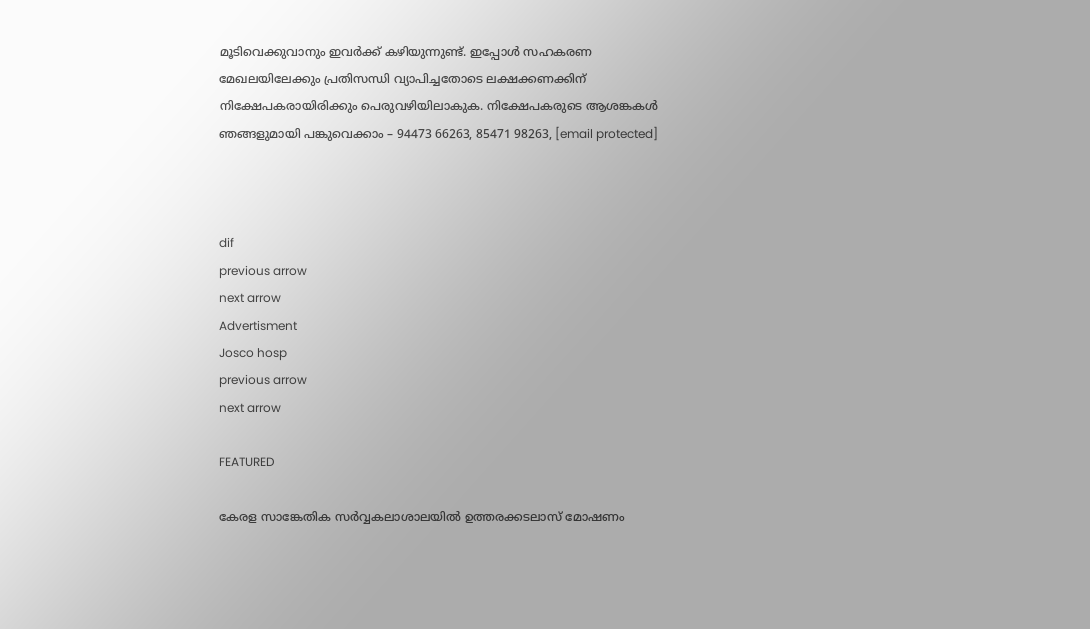മൂടിവെക്കുവാനും ഇവര്‍ക്ക് കഴിയുന്നുണ്ട്. ഇപ്പോള്‍ സഹകരണ മേഖലയിലേക്കും പ്രതിസന്ധി വ്യാപിച്ചതോടെ ലക്ഷക്കണക്കിന്‌ നിക്ഷേപകരായിരിക്കും പെരുവഴിയിലാകുക. നിക്ഷേപകരുടെ ആശങ്കകള്‍ ഞങ്ങളുമായി പങ്കുവെക്കാം – 94473 66263, 85471 98263, [email protected]



dif
previous arrow
next arrow
Advertisment
Josco hosp
previous arrow
next arrow

FEATURED

കേരള സാങ്കേതിക സർവ്വകലാശാലയിൽ ഉത്തരക്കടലാസ് മോഷണം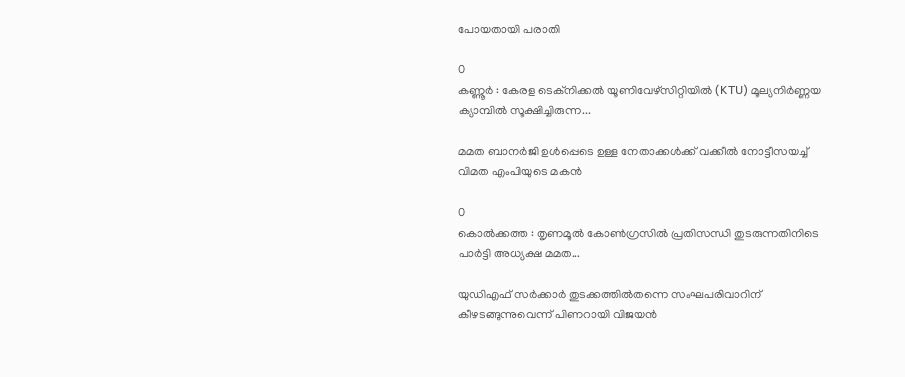പോയതായി പരാതി

0
കണ്ണൂർ : കേരള ടെക്‌നിക്കൽ യൂണിവേഴ്‌സിറ്റിയിൽ (KTU) മൂല്യനിർണ്ണയ ക്യാമ്പിൽ സൂക്ഷിച്ചിരുന്ന...

മമത ബാനർജി ഉൾപ്പെടെ ഉള്ള നേതാക്കൾക്ക് വക്കീൽ നോട്ടീസയച്ച് വിമത എംപിയുടെ മകൻ

0
കൊൽക്കത്ത : തൃണമൂൽ കോൺഗ്രസിൽ പ്രതിസന്ധി തുടരുന്നതിനിടെ പാർട്ടി അധ്യക്ഷ മമത...

യുഡിഎഫ് സർക്കാ‍ർ‌ തുടക്കത്തിൽതന്നെ സംഘപരിവാറിന് കീഴടങ്ങുന്നുവെന്ന് പിണറായി വിജയൻ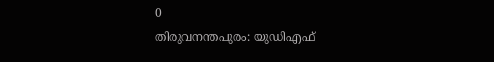0
തിരുവനന്തപുരം: യുഡിഎഫ്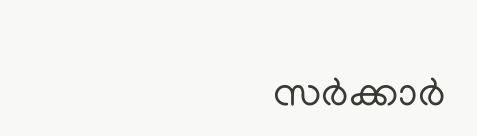സർക്കാ‍ർ‌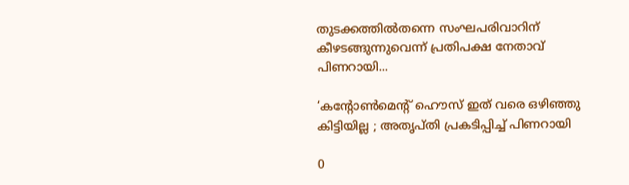തുടക്കത്തിൽതന്നെ സംഘപരിവാറിന് കീഴടങ്ങുന്നുവെന്ന് പ്രതിപക്ഷ നേതാവ് പിണറായി...

‘കന്റോൺമെന്റ് ഹൌസ് ഇത് വരെ ഒഴിഞ്ഞു കിട്ടിയില്ല ; അതൃപ്തി പ്രകടിപ്പിച്ച് പിണറായി

0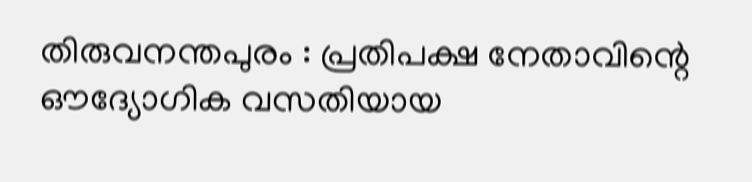തിരുവനന്തപുരം : പ്രതിപക്ഷ നേതാവിന്റെ ഔദ്യോഗിക വസതിയായ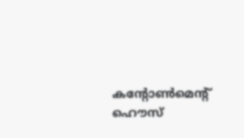കന്റോൺമെന്റ് ഹൌസ്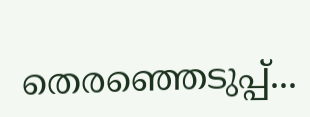തെരഞ്ഞെടുപ്പ്...